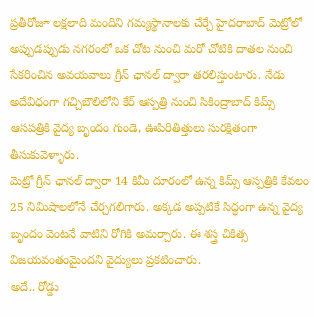ప్రతీరోజూ లక్షలాది మందిని గమ్యస్థానాలకు చేర్చే హైదరాబాద్ మెట్రోలో అప్పుడప్పుడు నగరంలో ఒక చోట నుంచి మరో చోటికి దాతల నుంచి సేకరించిన అవయవాలు గ్రీన్ ఛానల్ ద్వారా తరలిస్తుంటారు. నేడు అదేవిధంగా గచ్చిబౌలిలోని కేర్ ఆస్పత్రి నుంచి సికింద్రాబాద్ కిమ్స్ ఆసపత్రికి వైద్య బృందం గుండె, ఊపిరితిత్తులు సురక్షితంగా తీసుకువెళ్ళారు.
మెట్రో గ్రీన్ ఛానల్ ద్వారా 14 కిమీ దూరంలో ఉన్న కిమ్స్ ఆస్పత్రికి కేవలం 25 నిమిషాలలోనే చేర్చగలిగారు. అక్కడ అప్పటికే సిద్ధంగా ఉన్న వైద్య బృందం వెంటనే వాటిని రోగికి అమర్చారు. ఈ శస్త్ర చికిత్స విజయవంతంమైందని వైద్యులు ప్రకటించారు.
అదే.. రోడ్డు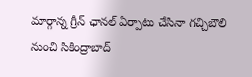మార్గాన్న గ్రీన్ ఛానల్ ఏర్పాటు చేసినా గచ్చిబౌలి నుంచి సికింద్రాబాద్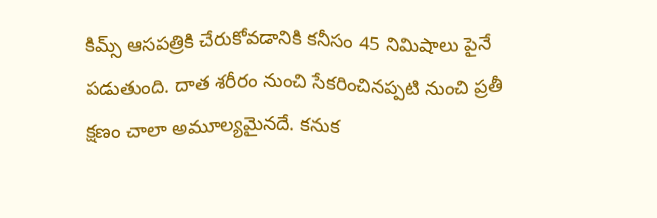కిమ్స్ ఆసపత్రికి చేరుకోవడానికి కనీసం 45 నిమిషాలు పైనే పడుతుంది. దాత శరీరం నుంచి సేకరించినప్పటి నుంచి ప్రతీ క్షణం చాలా అమూల్యమైనదే. కనుక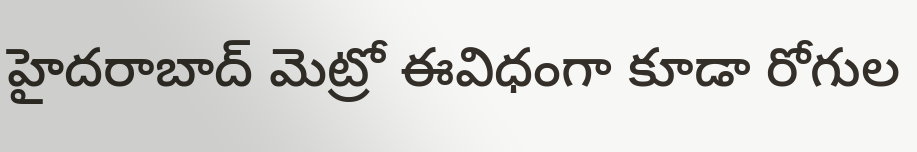హైదరాబాద్ మెట్రో ఈవిధంగా కూడా రోగుల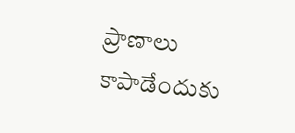ప్రాణాలు కాపాడేందుకు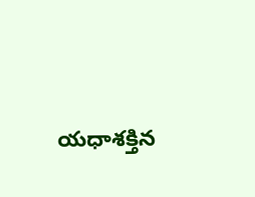యధాశక్తిన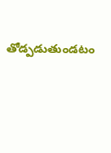తోడ్పడుతుండటం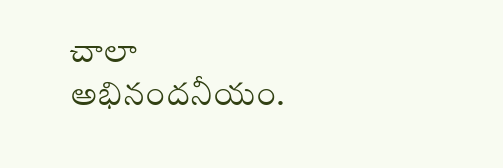చాలా అభినందనీయం.